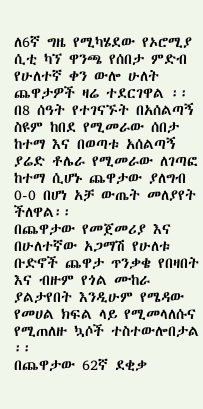ለ6ኛ ግዜ የሚካሄደው የኦሮሚያ ሲቲ ካኘ ዋንጫ የሰበታ ምድብ የሁለተኛ ቀን ውሎ ሁለት ጨዋታዎች ዛሬ ተደርገዋል ፡፡
በ8 ሰዓት የተገናኙት በአሰልጣኝ ስዩም ከበደ የሚመራው ሰበታ ከተማ እና በወጣቱ አሰልጣኝ ያሬድ ቶሌራ የሚመራው ለገጣፎ ከተማ ሲሆኑ ጨዋታው ያለግብ 0-0 በሆነ አቻ ውጤት መለያየት ችለዋል፡፡
በጨዋታው የመጀመሪያ እና በሁለተኛው አጋማሽ የሁለቱ ቡድኖች ጨዋታ ጥንቃቄ የበዛበት እና ብዙም የጎል ሙከራ ያልታየበት እንዲሁም የሜዳው የመሀል ክፍል ላይ የሚመላለሱና የሚጠለዙ ኳሶች ተስተውሎበታል ፡፡
በጨዋታው 62ኛ ደቂቃ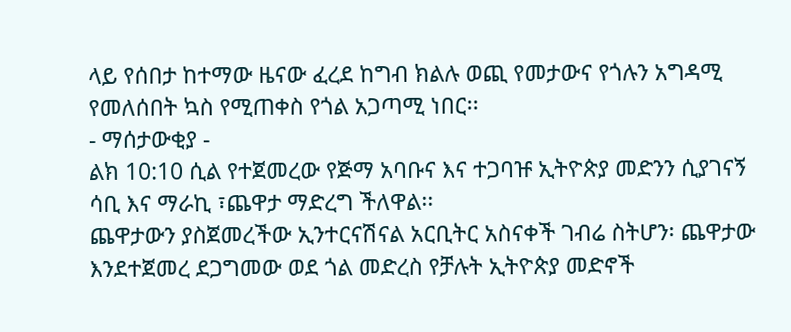ላይ የሰበታ ከተማው ዜናው ፈረደ ከግብ ክልሉ ወጪ የመታውና የጎሉን አግዳሚ የመለሰበት ኳስ የሚጠቀስ የጎል አጋጣሚ ነበር፡፡
- ማሰታውቂያ -
ልክ 10:10 ሲል የተጀመረው የጅማ አባቡና እና ተጋባዡ ኢትዮጵያ መድንን ሲያገናኝ ሳቢ እና ማራኪ ፣ጨዋታ ማድረግ ችለዋል፡፡
ጨዋታውን ያስጀመረችው ኢንተርናሽናል አርቢትር አስናቀች ገብሬ ስትሆን፡ ጨዋታው እንደተጀመረ ደጋግመው ወደ ጎል መድረስ የቻሉት ኢትዮጵያ መድኖች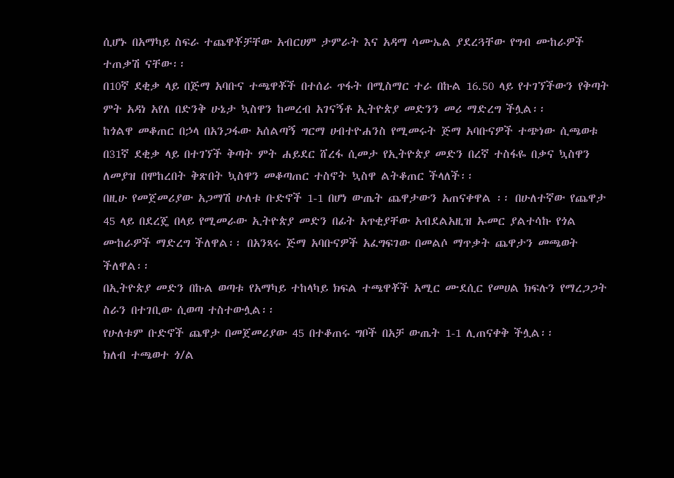ሲሆኑ በአማካይ ስፍራ ተጨዋቾቻቸው አብርሀም ታምራት እና አዳማ ሳሙኤል ያደረጓቸው የግብ ሙከራዎች ተጠቃሽ ናቸው፡፡
በ10ኛ ደቂቃ ላይ በጅማ አባቡና ተጫዋቾች በተሰራ ጥፋት በሚስማር ተራ በኩል 16.50 ላይ የተገኘችውን የቅጣት ምት አዳነ አየለ በድንቅ ሁኔታ ኳስዋን ከመረብ አገናኝቶ ኢትዮጵያ መድንን መሪ ማድረግ ችሏል፡፡
ከጎልዋ መቆጠር በኃላ በአንጋፋው አሰልጣኝ ግርማ ሀብተዮሐንስ የሚመሩት ጅማ አባቡናዎች ተጭነው ሲጫወቱ በ31ኛ ደቂቃ ላይ በተገኘች ቅጣት ምት ሐይደር ሸረፋ ሲመታ የኢትዮጵያ መድን በረኛ ተስፋዬ በቃና ኳስዋን ለመያዝ በሞከረበት ቅጽበት ኳስዋን መቆጣጠር ተስኖት ኳስዋ ልትቆጠር ችላለች፡፡
በዚሁ የመጀመሪያው አጋማሽ ሁለቱ ቡድኖች 1-1 በሆነ ውጤት ጨዋታውን አጠናቀዋል ፡፡ በሁለተኛው የጨዋታ 45 ላይ በደረጄ በላይ የሚመራው ኢትዮጵያ መድን በፊት አጥቂያቸው አብደልአዚዝ ኡመር ያልተሳኩ የጎል ሙከራዎች ማድረግ ችለዋል፡፡ በአንጻሩ ጅማ አባቡናዎች አፈግፍገው በመልሶ ማጥቃት ጨዋታን መጫወት ችለዋል፡፡
በኢትዮጵያ መድን በኩል ወጣቱ የአማካይ ተከላካይ ክፍል ተጫዋቾች አሚር ሙደሲር የመሀል ክፍሉን የማረጋጋት ስራን በተገቢው ሲወጣ ተስተውሏል፡፡
የሁለቱም ቡድኖች ጨዋታ በመጀመሪያው 45 በተቆጠሩ ግቦች በአቻ ውጤት 1-1 ሊጠናቀቅ ችሏል፡፡
ክለብ ተጫወተ ጎ/ል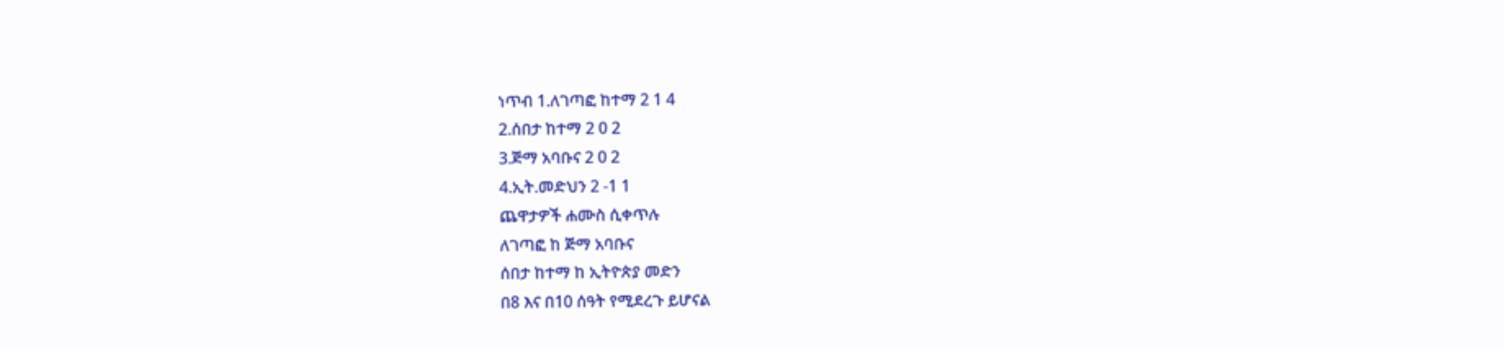ነጥብ 1.ለገጣፎ ከተማ 2 1 4
2.ሰበታ ከተማ 2 0 2
3.ጅማ አባቡና 2 0 2
4.ኢት.መድህን 2 -1 1
ጨዋታዎች ሐሙስ ሲቀጥሉ
ለገጣፎ ከ ጅማ አባቡና
ሰበታ ከተማ ከ ኢትዮጵያ መድን
በ8 እና በ10 ሰዓት የሚደረጉ ይሆናል